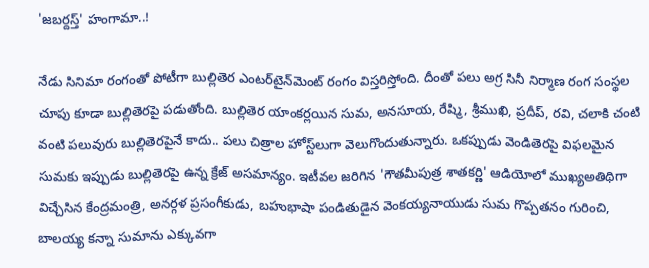'జబర్దస్త్‌' హంగామా..!

నేడు సినిమా రంగంతో పోటీగా బుల్లితెర ఎంటర్‌టైన్‌మెంట్‌ రంగం విస్తరిస్తోంది. దీంతో పలు అగ్ర సినీ నిర్మాణ రంగ సంస్థల చూపు కూడా బుల్లితెరపై పడుతోంది. బుల్లితెర యాంకర్లయిన సుమ, అనసూయ, రేష్మి, శ్రీముఖి, ప్రదీప్‌, రవి, చలాకి చంటి వంటి పలువురు బుల్లితెరపైనే కాదు.. పలు చిత్రాల హోస్ట్‌లుగా వెలుగొందుతున్నారు. ఒకప్పుడు వెండితెరపై విఫలమైన సుమకు ఇప్పుడు బుల్లితెరపై ఉన్న క్రేజ్‌ అసమాన్యం. ఇటీవల జరిగిన 'గౌతమీపుత్ర శాతకర్ణి' ఆడియోలో ముఖ్యఅతిథిగా విచ్చేసిన కేంద్రమంత్రి, అనర్గళ ప్రసంగీకుడు, బహుభాషా పండితుడైన వెంకయ్యనాయుడు సుమ గొప్పతనం గురించి, బాలయ్య కన్నా సుమాను ఎక్కువగా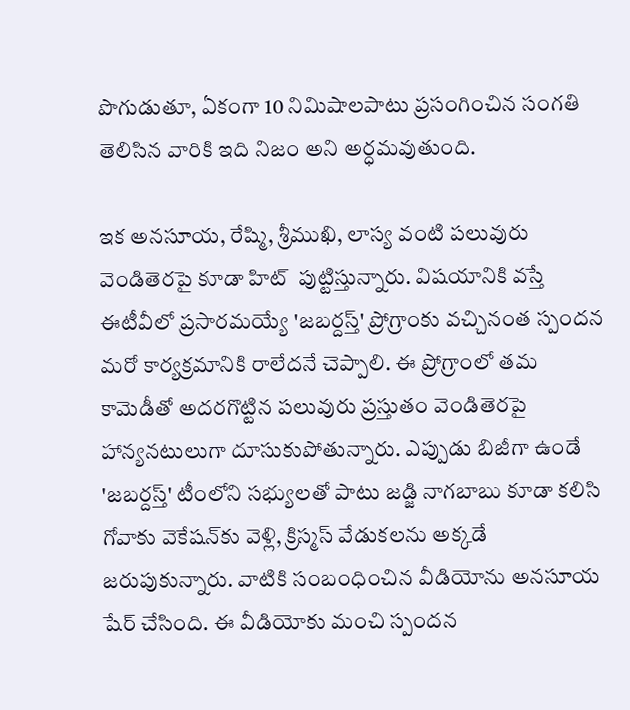పొగుడుతూ, ఏకంగా 10 నిమిషాలపాటు ప్రసంగించిన సంగతి తెలిసిన వారికి ఇది నిజం అని అర్ధమవుతుంది.

ఇక అనసూయ, రేష్మి, శ్రీముఖి, లాస్య వంటి పలువురు వెండితెరపై కూడా హిట్  పుట్టిస్తున్నారు. విషయానికి వస్తే ఈటీవీలో ప్రసారమయ్యే 'జబర్దస్త్‌' ప్రోగ్రాంకు వచ్చినంత స్పందన మరో కార్యక్రమానికి రాలేదనే చెప్పాలి. ఈ ప్రోగ్రాంలో తమ కామెడీతో అదరగొట్టిన పలువురు ప్రస్తుతం వెండితెరపై హాన్యనటులుగా దూసుకుపోతున్నారు. ఎప్పుడు బిజీగా ఉండే 'జబర్దస్త్‌' టీంలోని సభ్యులతో పాటు జడ్జి నాగబాబు కూడా కలిసి గోవాకు వెకేషన్‌కు వెళ్లి, క్రిస్మస్‌ వేడుకలను అక్కడే జరుపుకున్నారు. వాటికి సంబంధించిన వీడియోను అనసూయ షేర్‌ చేసింది. ఈ వీడియోకు మంచి స్పందన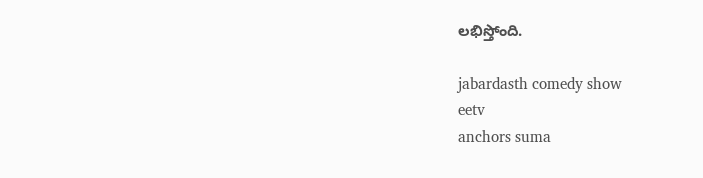లభిస్తోంది.

jabardasth comedy show
eetv
anchors suma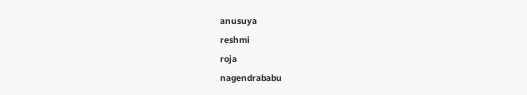anusuya
reshmi
roja
nagendrababu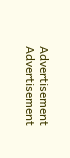Advertisement
Advertisement